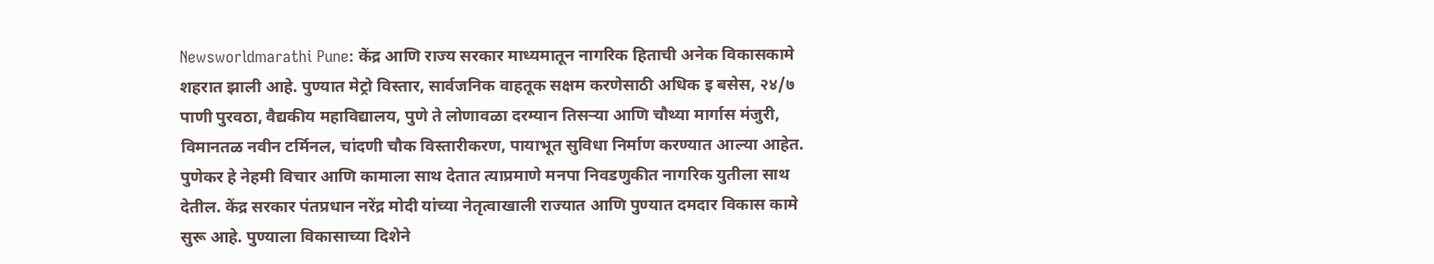Newsworldmarathi Pune: केंद्र आणि राज्य सरकार माध्यमातून नागरिक हिताची अनेक विकासकामे शहरात झाली आहे. पुण्यात मेट्रो विस्तार, सार्वजनिक वाहतूक सक्षम करणेसाठी अधिक इ बसेस, २४/७ पाणी पुरवठा, वैद्यकीय महाविद्यालय, पुणे ते लोणावळा दरम्यान तिसऱ्या आणि चौथ्या मार्गास मंजुरी, विमानतळ नवीन टर्मिनल, चांदणी चौक विस्तारीकरण, पायाभूत सुविधा निर्माण करण्यात आल्या आहेत. पुणेकर हे नेहमी विचार आणि कामाला साथ देतात त्याप्रमाणे मनपा निवडणुकीत नागरिक युतीला साथ देतील. केंद्र सरकार पंतप्रधान नरेंद्र मोदी यांच्या नेतृत्वाखाली राज्यात आणि पुण्यात दमदार विकास कामे सुरू आहे. पुण्याला विकासाच्या दिशेने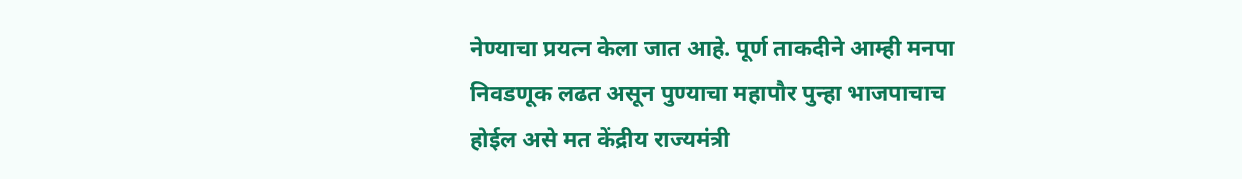नेण्याचा प्रयत्न केला जात आहे. पूर्ण ताकदीने आम्ही मनपा निवडणूक लढत असून पुण्याचा महापौर पुन्हा भाजपाचाच होईल असे मत केंद्रीय राज्यमंत्री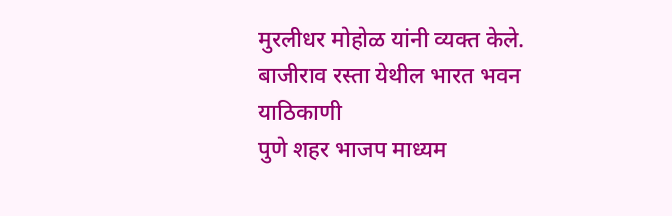मुरलीधर मोहोळ यांनी व्यक्त केले.
बाजीराव रस्ता येथील भारत भवन याठिकाणी
पुणे शहर भाजप माध्यम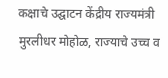कक्षाचे उद्घाटन केंद्रीय राज्यमंत्री मुरलीधर मोहोळ, राज्याचे उच्च व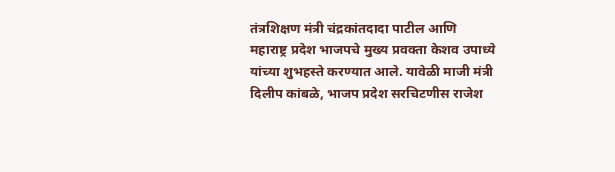तंत्रशिक्षण मंत्री चंद्रकांतदादा पाटील आणि महाराष्ट्र प्रदेश भाजपचे मुख्य प्रवक्ता केशव उपाध्ये यांच्या शुभहस्ते करण्यात आले. यावेळी माजी मंत्री दिलीप कांबळे, भाजप प्रदेश सरचिटणीस राजेश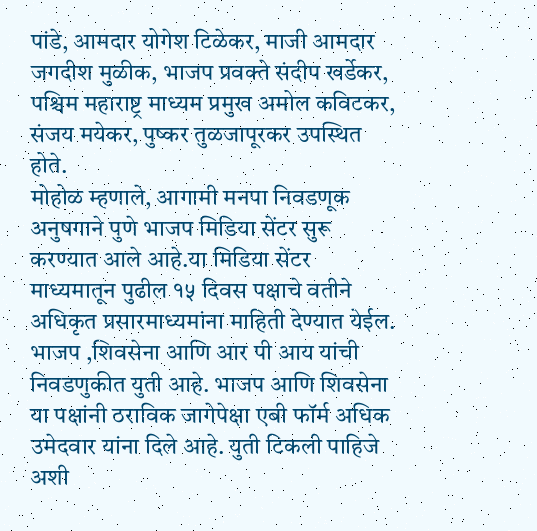पांडे, आमदार योगेश टिळेकर, माजी आमदार जगदीश मुळीक, भाजप प्रवक्ते संदीप खर्डेकर, पश्चिम महाराष्ट्र माध्यम प्रमुख अमोल कविटकर, संजय मयेकर, पुष्कर तुळजापूरकर उपस्थित होते.
मोहोळ म्हणाले, आगामी मनपा निवडणूक अनुषगाने पुणे भाजप मिडिया सेंटर सुरू करण्यात आले आहे.या मिडिया सेंटर माध्यमातून पुढील १५ दिवस पक्षाचे वतीने अधिकृत प्रसारमाध्यमांना माहिती देण्यात येईल. भाजप ,शिवसेना आणि आर पी आय यांची निवडणुकीत युती आहे. भाजप आणि शिवसेना या पक्षांनी ठराविक जागेपेक्षा एबी फॉर्म अधिक उमेदवार यांना दिले आहे. युती टिकली पाहिजे अशी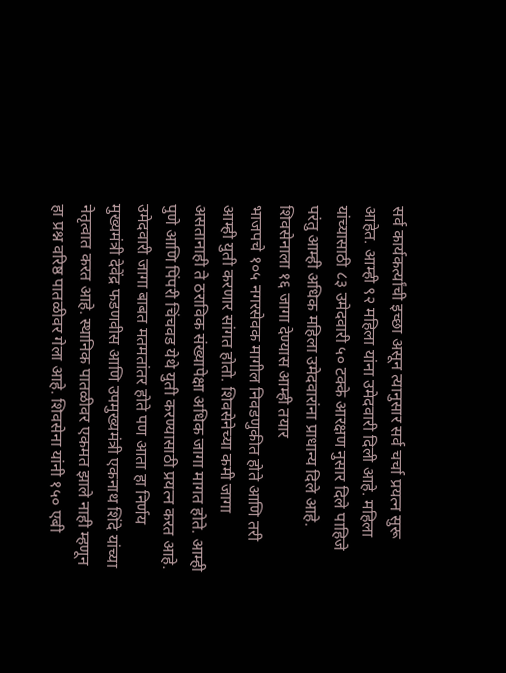सर्व कार्यकर्त्यांची इच्छा असून त्यानुसार सर्व चर्चा प्रयत्न सुरू आहेत. आम्ही ९२ महिला यांना उमेदवारी दिली आहे. महिला यांच्यासाठी ८३ उमेदवारी ५० टक्के आरक्षण नुसार दिले पाहिजे परंतु आम्ही अधिक महिला उमेदवारांना प्राधान्य दिले आहे.
शिवसेनाला १६ जागा देण्यास आम्ही तयार
भाजपचे १०५ नगरसेवक मागील निवडणुकीत होते आणि तरी आम्ही युती करणार सांगत होतो. शिवसेनेच्या कमी जागा असतानाही ते ठराविक संख्यापेक्षा अधिक जागा मागत होते. आम्ही पुणे आणि पिंपरी चिंचवड येथे युती करण्यासाठी प्रयत्न करत आहे. उमेदवारी जागा बाबत मतमतांतर होते पण आता हा निर्णय मुख्यमंत्री देवेंद्र फडणवीस आणि उपमुख्यमंत्री एकनाथ शिंदे यांच्या नेतृत्वात करत आहे. स्थानिक पातळीवर एकमत झाले नाही म्हणून हा प्रश्न वरिष्ठ पातळीवर गेला आहे. शिवसेना यांनी १५० एबी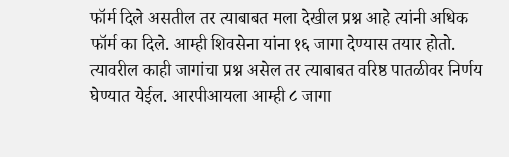फॉर्म दिले असतील तर त्याबाबत मला देखील प्रश्न आहे त्यांनी अधिक फॉर्म का दिले. आम्ही शिवसेना यांना १६ जागा देण्यास तयार होतो. त्यावरील काही जागांचा प्रश्न असेल तर त्याबाबत वरिष्ठ पातळीवर निर्णय घेण्यात येईल. आरपीआयला आम्ही ८ जागा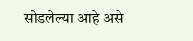सोडलेल्या आहे असे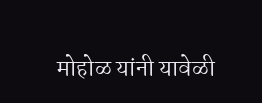मोहोळ यांनी यावेळी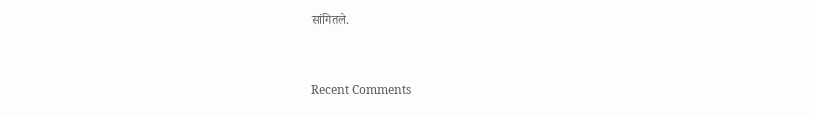सांगितले.


Recent Comments